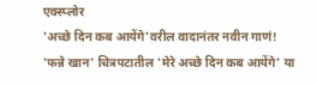एक्स्प्लोर
'अच्छे दिन कब आयेंगे'वरील वादानंतर नवीन गाणं!
'फन्ने खान' चित्रपटातील 'मेरे अच्छे दिन कब आयेंगे' या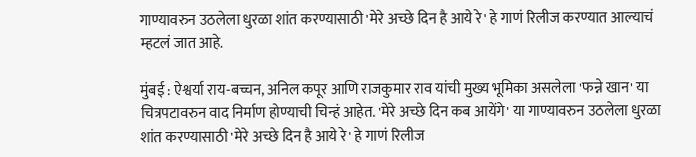गाण्यावरुन उठलेला धुरळा शांत करण्यासाठी 'मेरे अच्छे दिन है आये रे' हे गाणं रिलीज करण्यात आल्याचं म्हटलं जात आहे.

मुंबई : ऐश्वर्या राय-बच्चन, अनिल कपूर आणि राजकुमार राव यांची मुख्य भूमिका असलेला 'फन्ने खान' या चित्रपटावरुन वाद निर्माण होण्याची चिन्हं आहेत. 'मेरे अच्छे दिन कब आयेंगे' या गाण्यावरुन उठलेला धुरळा शांत करण्यासाठी 'मेरे अच्छे दिन है आये रे' हे गाणं रिलीज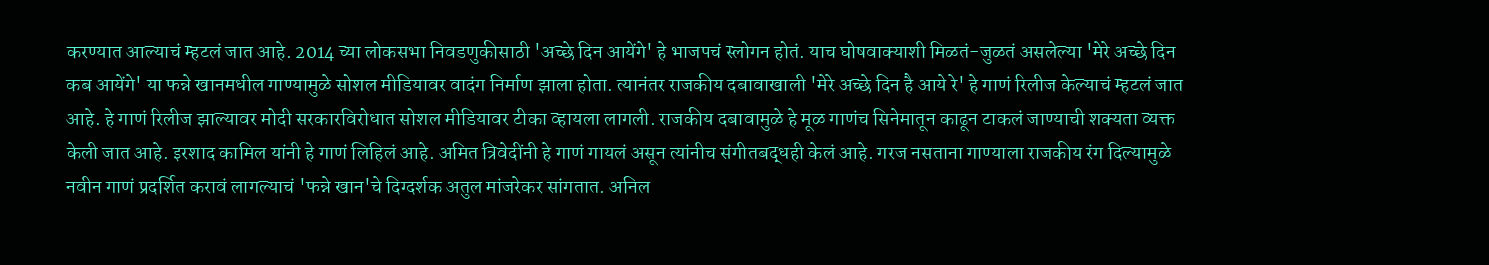करण्यात आल्याचं म्हटलं जात आहे. 2014 च्या लोकसभा निवडणुकीसाठी 'अच्छे दिन आयेंगे' हे भाजपचं स्लोगन होतं. याच घोषवाक्याशी मिळतं-जुळतं असलेल्या 'मेरे अच्छे दिन कब आयेंगे' या फन्ने खानमधील गाण्यामुळे सोशल मीडियावर वादंग निर्माण झाला होता. त्यानंतर राजकीय दबावाखाली 'मेरे अच्छे दिन है आये रे' हे गाणं रिलीज केल्याचं म्हटलं जात आहे. हे गाणं रिलीज झाल्यावर मोदी सरकारविरोधात सोशल मीडियावर टीका व्हायला लागली. राजकीय दबावामुळे हे मूळ गाणंच सिनेमातून काढून टाकलं जाण्याची शक्यता व्यक्त केली जात आहे. इरशाद कामिल यांनी हे गाणं लिहिलं आहे. अमित त्रिवेदींनी हे गाणं गायलं असून त्यांनीच संगीतबद्धही केलं आहे. गरज नसताना गाण्याला राजकीय रंग दिल्यामुळे नवीन गाणं प्रदर्शित करावं लागल्याचं 'फन्ने खान'चे दिग्दर्शक अतुल मांजरेकर सांगतात. अनिल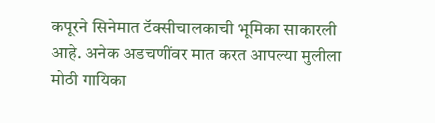कपूरने सिनेमात टॅक्सीचालकाची भूमिका साकारली आहे. अनेक अडचणींवर मात करत आपल्या मुलीला मोठी गायिका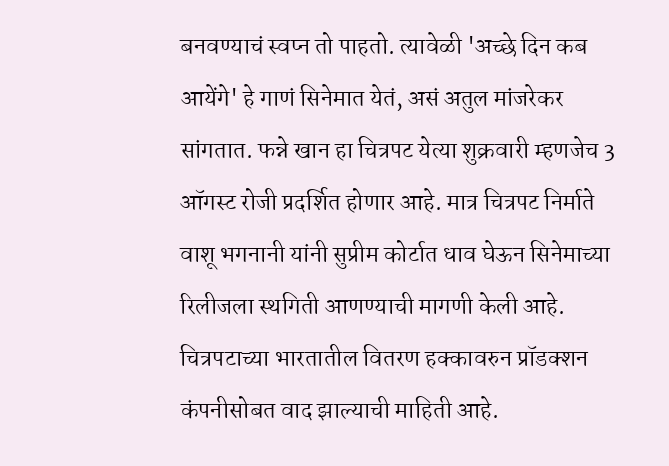बनवण्याचं स्वप्न तो पाहतो. त्यावेळी 'अच्छे दिन कब आयेंगे' हे गाणं सिनेमात येतं, असं अतुल मांजरेकर सांगतात. फन्ने खान हा चित्रपट येत्या शुक्रवारी म्हणजेच 3 ऑगस्ट रोजी प्रदर्शित होणार आहे. मात्र चित्रपट निर्माते वाशू भगनानी यांनी सुप्रीम कोर्टात धाव घेऊन सिनेमाच्या रिलीजला स्थगिती आणण्याची मागणी केली आहे. चित्रपटाच्या भारतातील वितरण हक्कावरुन प्रॉडक्शन कंपनीसोबत वाद झाल्याची माहिती आहे.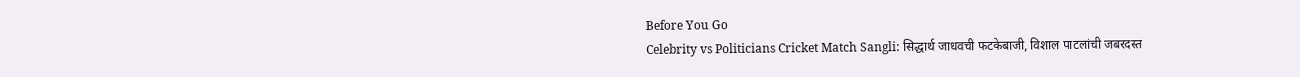Before You Go
Celebrity vs Politicians Cricket Match Sangli: सिद्धार्थ जाधवची फटकेबाजी, विशाल पाटलांची जबरदस्त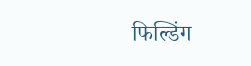फिल्डिंग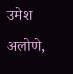उमेश अलोणे,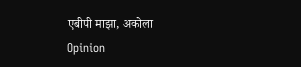एबीपी माझा, अकोला
Opinion